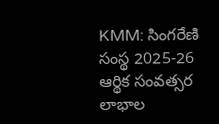KMM: సింగరేణి సంస్థ 2025-26 ఆర్థిక సంవత్సర లాభాల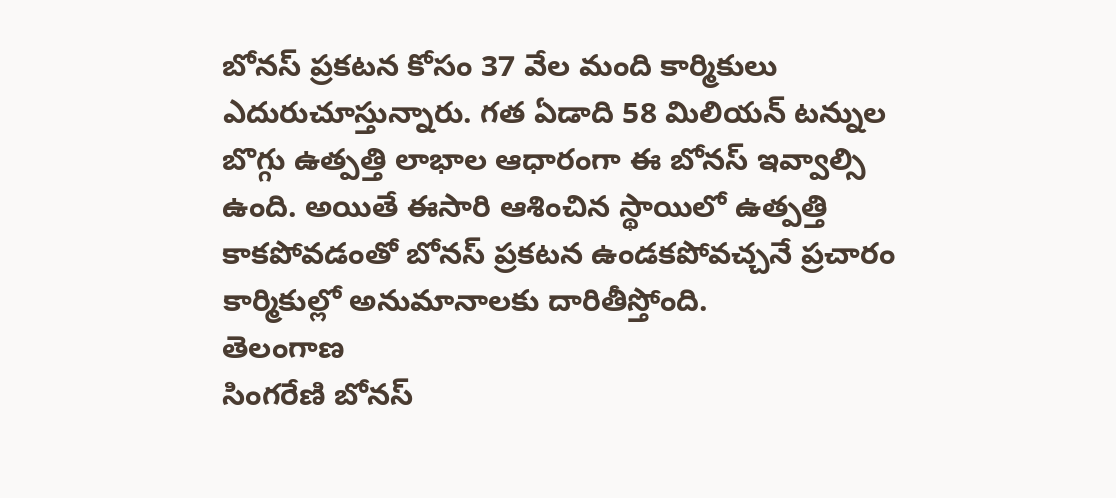బోనస్ ప్రకటన కోసం 37 వేల మంది కార్మికులు ఎదురుచూస్తున్నారు. గత ఏడాది 58 మిలియన్ టన్నుల బొగ్గు ఉత్పత్తి లాభాల ఆధారంగా ఈ బోనస్ ఇవ్వాల్సి ఉంది. అయితే ఈసారి ఆశించిన స్థాయిలో ఉత్పత్తి కాకపోవడంతో బోనస్ ప్రకటన ఉండకపోవచ్చనే ప్రచారం కార్మికుల్లో అనుమానాలకు దారితీస్తోంది.
తెలంగాణ
సింగరేణి బోనస్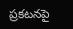ప్రకటనపై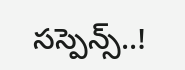సస్పెన్స్..!